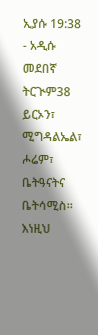ኢያሱ 19:38 - አዲሱ መደበኛ ትርጒም38 ይርኦን፣ ሚግዳልኤል፣ ሖሬም፣ ቤትዓናትና ቤትሳሚስ። እነዚህ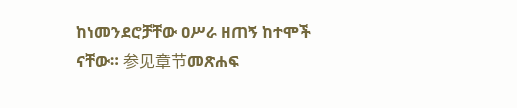ከነመንደሮቻቸው ዐሥራ ዘጠኝ ከተሞች ናቸው። 参见章节መጽሐፍ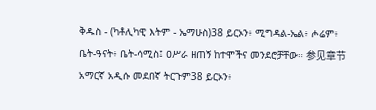ቅዱስ - (ካቶሊካዊ እትም - ኤማሁስ)38 ይርኦን፥ ሚግዳል-ኤል፥ ሖሬም፥ ቤት-ዓናት፥ ቤት-ሳሚስ፤ ዐሥራ ዘጠኝ ከተሞችና መንደሮቻቸው። 参见章节አማርኛ አዲሱ መደበኛ ትርጉም38 ይርኦን፥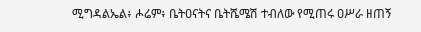ሚግዳልኤል፥ ሖሬም፥ ቤትዐናትና ቤትሼሜሽ ተብለው የሚጠሩ ዐሥራ ዘጠኝ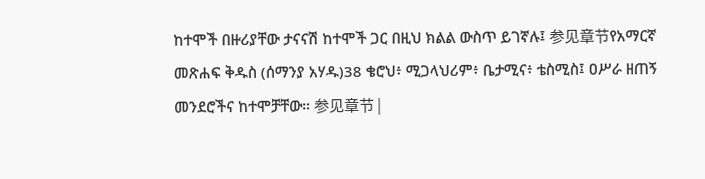ከተሞች በዙሪያቸው ታናናሽ ከተሞች ጋር በዚህ ክልል ውስጥ ይገኛሉ፤ 参见章节የአማርኛ መጽሐፍ ቅዱስ (ሰማንያ አሃዱ)38 ቄሮህ፥ ሚጋላህሪም፥ ቤታሚና፥ ቴስሚስ፤ ዐሥራ ዘጠኝ መንደሮችና ከተሞቻቸው። 参见章节 |